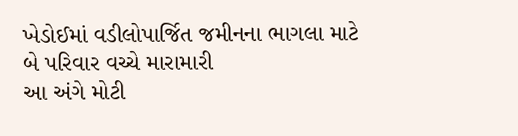ખેડોઈમાં વડીલોપાર્જિત જમીનના ભાગલા માટે બે પરિવાર વચ્ચે મારામારી
આ અંગે મોટી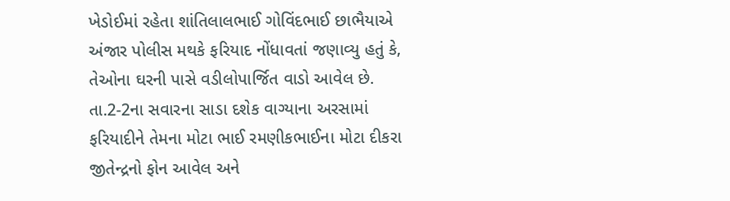ખેડોઈમાં રહેતા શાંતિલાલભાઈ ગોવિંદભાઈ છાભૈયાએ અંજાર પોલીસ મથકે ફરિયાદ નોંધાવતાં જણાવ્યુ હતું કે, તેઓના ઘરની પાસે વડીલોપાર્જિત વાડો આવેલ છે. તા.2-2ના સવારના સાડા દશેક વાગ્યાના અરસામાં ફરિયાદીને તેમના મોટા ભાઈ રમણીકભાઈના મોટા દીકરા જીતેન્દ્રનો ફોન આવેલ અને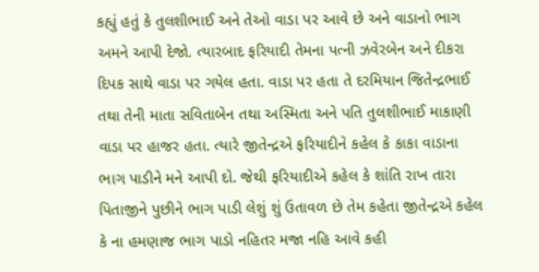કહ્યું હતું કે તુલશીભાઈ અને તેઓ વાડા પર આવે છે અને વાડાનો ભાગ અમને આપી દેજો. ત્યારબાદ ફરિયાદી તેમના પત્ની ઝવેરબેન અને દીકરા દિપક સાથે વાડા પર ગયેલ હતા. વાડા પર હતા તે દરમિયાન જિતેન્દ્રભાઈ તથા તેની માતા સવિતાબેન તથા અસ્મિતા અને પતિ તુલશીભાઈ માકાણી વાડા પર હાજર હતા. ત્યારે જીતેન્દ્રએ ફરિયાદીને કહેલ કે કાકા વાડાના ભાગ પાડીને મને આપી દો. જેથી ફરિયાદીએ કહેલ કે શાંતિ રાખ તારા પિતાજીને પુછીને ભાગ પાડી લેશું શું ઉતાવળ છે તેમ કહેતા જીતેન્દ્રએ કહેલ કે ના હમણાજ ભાગ પાડો નહિતર મજા નહિ આવે કહી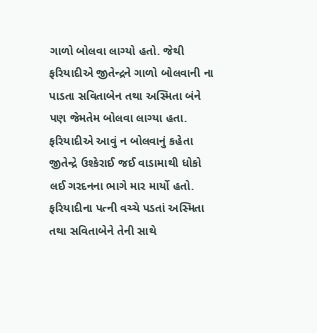ગાળો બોલવા લાગ્યો હતો. જેથી ફરિયાદીએ જીતેન્દ્રને ગાળો બોલવાની ના પાડતા સવિતાબેન તથા અસ્મિતા બંને પણ જેમતેમ બોલવા લાગ્યા હતા. ફરિયાદીએ આવું ન બોલવાનું કહેતા જીતેન્દ્રે ઉશ્કેરાઈ જઈ વાડામાથી ધોકો લઈ ગરદનના ભાગે માર માર્યો હતો. ફરિયાદીના પત્ની વચ્ચે પડતાં અસ્મિતા તથા સવિતાબેને તેની સાથે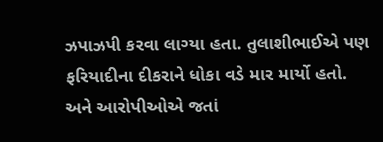ઝપાઝપી કરવા લાગ્યા હતા. તુલાશીભાઈએ પણ ફરિયાદીના દીકરાને ધોકા વડે માર માર્યો હતો. અને આરોપીઓએ જતાં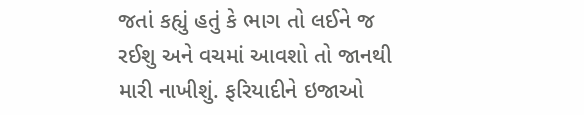જતાં કહ્યું હતું કે ભાગ તો લઈને જ રઈશુ અને વચમાં આવશો તો જાનથી મારી નાખીશું. ફરિયાદીને ઇજાઓ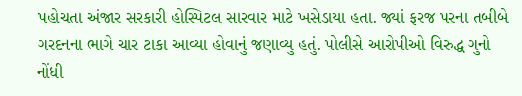પહોચતા અંજાર સરકારી હોસ્પિટલ સારવાર માટે ખસેડાયા હતા. જ્યાં ફરજ પરના તબીબે ગરદનના ભાગે ચાર ટાકા આવ્યા હોવાનું જણાવ્યુ હતું. પોલીસે આરોપીઓ વિરુદ્ધ ગુનો નોંધી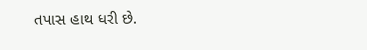તપાસ હાથ ધરી છે.